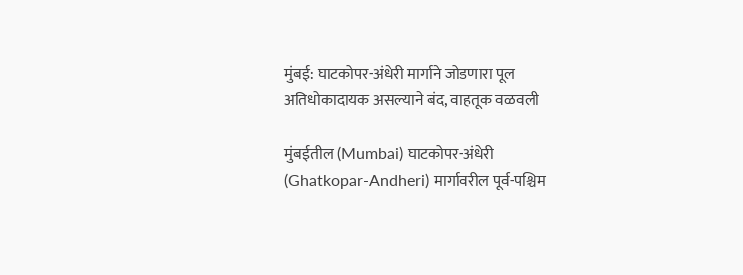मुंबई: घाटकोपर-अंधेरी मार्गाने जोडणारा पूल अतिधोकादायक असल्याने बंद, वाहतूक वळवली

मुंबईतील (Mumbai) घाटकोपर-अंधेरी (Ghatkopar-Andheri) मार्गावरील पूर्व-पश्चिम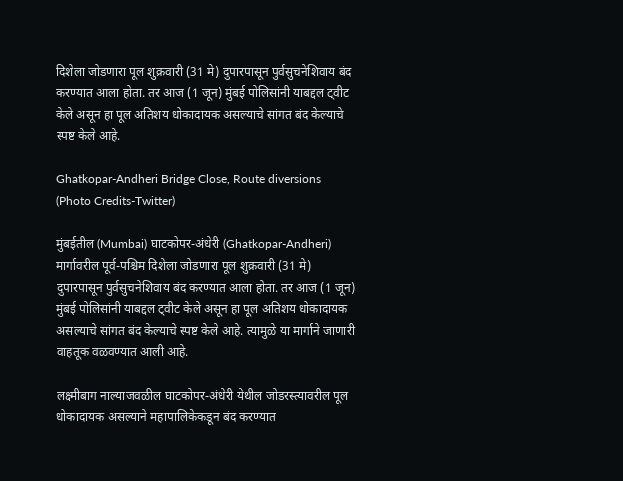दिशेला जोडणारा पूल शुक्रवारी (31 मे) दुपारपासून पुर्वसुचनेशिवाय बंद करण्यात आला होता. तर आज (1 जून) मुंबई पोलिसांनी याबद्दल ट्वीट केले असून हा पूल अतिशय धोकादायक असल्याचे सांगत बंद केल्याचे स्पष्ट केले आहे.

Ghatkopar-Andheri Bridge Close, Route diversions (Photo Credits-Twitter)

मुंबईतील (Mumbai) घाटकोपर-अंधेरी (Ghatkopar-Andheri) मार्गावरील पूर्व-पश्चिम दिशेला जोडणारा पूल शुक्रवारी (31 मे)  दुपारपासून पुर्वसुचनेशिवाय बंद करण्यात आला होता. तर आज (1 जून) मुंबई पोलिसांनी याबद्दल ट्वीट केले असून हा पूल अतिशय धोकादायक असल्याचे सांगत बंद केल्याचे स्पष्ट केले आहे. त्यामुळे या मार्गाने जाणारी वाहतूक वळवण्यात आली आहे.

लक्ष्मीबाग नाल्याजवळील घाटकोपर-अंधेरी येथील जोडरस्त्यावरील पूल धोकादायक असल्याने महापालिकेकडून बंद करण्यात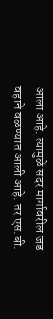आला आहे. त्यामुळे सदर मार्गावरील जड वहाने वळण्यात आली आहे. तर एस.बी.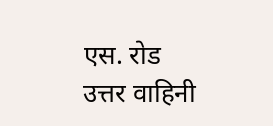एस. रोड उत्तर वाहिनी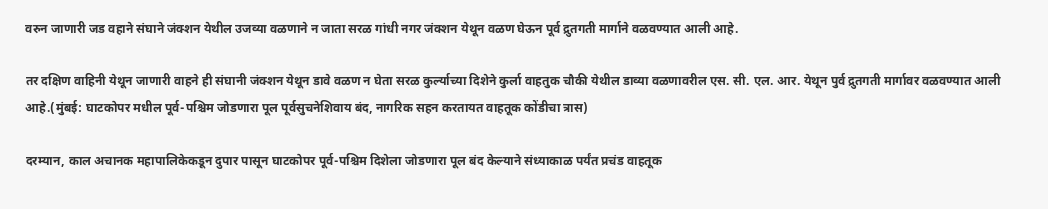वरुन जाणारी जड वहाने संघाने जंक्शन येथील उजव्या वळणाने न जाता सरळ गांधी नगर जंक्शन येथून वळण घेऊन पूर्व द्रुतगती मार्गाने वळवण्यात आली आहे.

तर दक्षिण वाहिनी येथून जाणारी वाहने ही संघानी जंक्शन येथून डावे वळण न घेता सरळ कुर्ल्याच्या दिशेने कुर्ला वाहतुक चौकी येथील डाव्या वळणावरील एस. सी. एल. आर. येथून पुर्व द्रुतगती मार्गावर वळवण्यात आली आहे.(मुंबई: घाटकोपर मधील पूर्व-पश्चिम जोडणारा पूल पूर्वसुचनेशिवाय बंद, नागरिक सहन करतायत वाहतूक कोंडीचा त्रास)

दरम्यान, काल अचानक महापालिकेकडून दुपार पासून घाटकोपर पूर्व-पश्चिम दिशेला जोडणारा पूल बंद केल्याने संध्याकाळ पर्यंत प्रचंड वाहतूक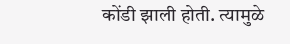कोंडी झाली होती. त्यामुळे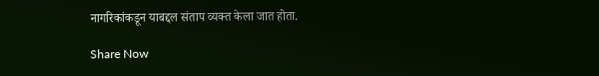नागरिकांकडून याबद्दल संताप व्यक्त केला जात होता.

Share Now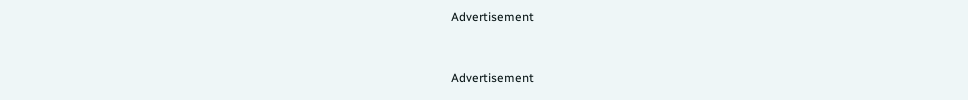Advertisement


Advertisement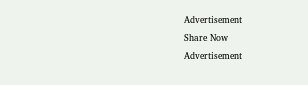Advertisement
Share Now
Advertisement